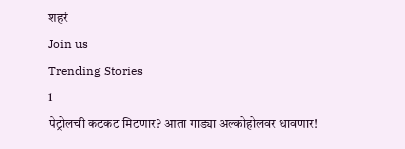शहरं
Join us
Trending Stories
1
पेट्रोलची कटकट मिटणार? आता गाड्या अल्कोहोलवर धावणार!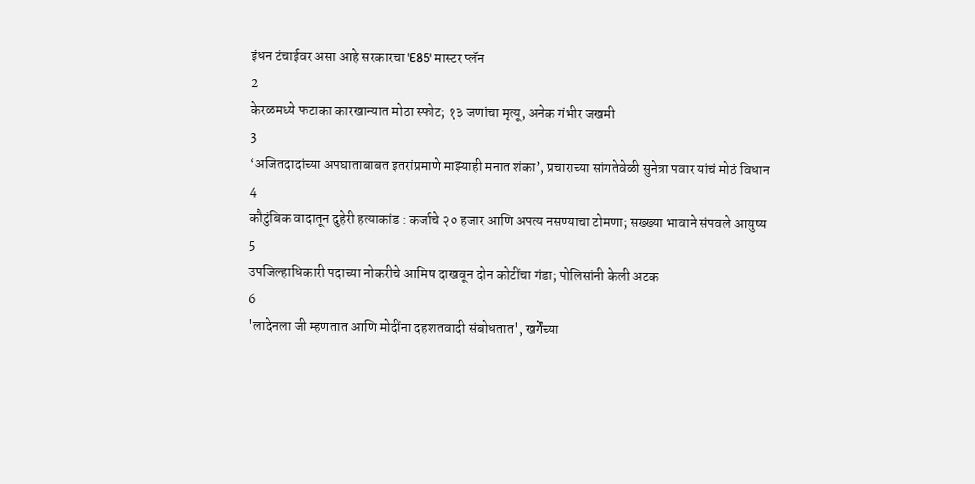इंधन टंचाईवर असा आहे सरकारचा 'E85' मास्टर प्लॅन
2
केरळमध्ये फटाका कारखान्यात मोठा स्फोट; १३ जणांचा मृत्यू, अनेक गंभीर जखमी
3
‘अजितदादांच्या अपघाताबाबत इतरांप्रमाणे माझ्याही मनात शंका’, प्रचाराच्या सांगतेवेळी सुनेत्रा पवार यांचं मोठं विधान
4
कौटुंबिक वादातून दुहेरी हत्याकांड : कर्जाचे २० हजार आणि अपत्य नसण्याचा टोमणा; सख्ख्या भावाने संपवले आयुष्य
5
उपजिल्हाधिकारी पदाच्या नोकरीचे आमिष दाखवून दोन कोटींचा गंडा; पोलिसांनी केली अटक
6
'लादेनला जी म्हणतात आणि मोदींना दहशतवादी संबोधतात', खर्गेंच्या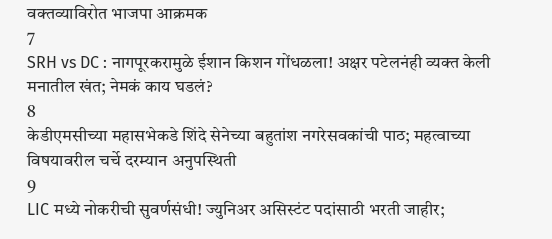वक्तव्याविरोत भाजपा आक्रमक
7
SRH vs DC : नागपूरकरामुळे ईशान किशन गोंधळला! अक्षर पटेलनंही व्यक्त केली मनातील खंत; नेमकं काय घडलं?
8
केडीएमसीच्या महासभेकडे शिंदे सेनेच्या बहुतांश नगरेसवकांची पाठ; महत्वाच्या विषयावरील चर्चे दरम्यान अनुपस्थिती
9
LIC मध्ये नोकरीची सुवर्णसंधी! ज्युनिअर असिस्टंट पदांसाठी भरती जाहीर;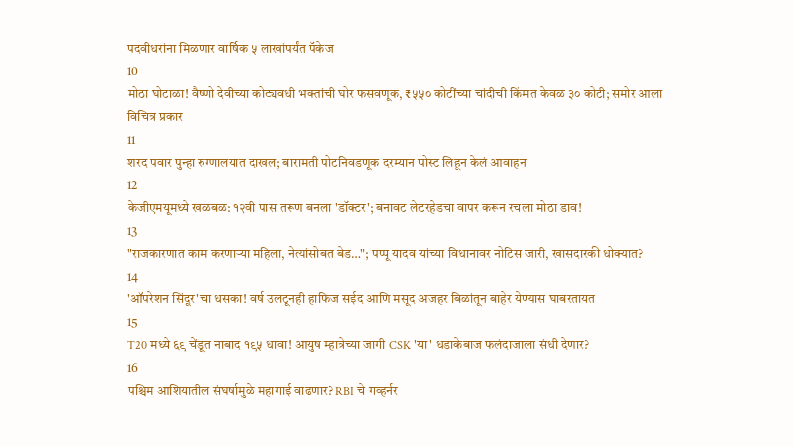पदवीधरांना मिळणार वार्षिक ५ लाखांपर्यंत पॅकेज
10
मोठा घोटाळा! वैष्णो देवीच्या कोट्यवधी भक्तांची घोर फसवणूक, ₹५५० कोटींच्या चांदीची किंमत केवळ ३० कोटी; समोर आला विचित्र प्रकार
11
शरद पवार पुन्हा रुग्णालयात दाखल; बारामती पोटनिवडणूक दरम्यान पोस्ट लिहून केलं आवाहन
12
केजीएमयूमध्ये खळबळ: १२वी पास तरूण बनला 'डॉक्टर'; बनावट लेटरहेडचा वापर करून रचला मोठा डाव!
13
"राजकारणात काम करणाऱ्या महिला, नेत्यांसोबत बेड…"; पप्पू यादव यांच्या विधानावर नोटिस जारी, खासदारकी धोक्यात?
14
'ऑपरेशन सिंदूर'चा धसका! वर्ष उलटूनही हाफिज सईद आणि मसूद अजहर बिळांतून बाहेर येण्यास घाबरतायत
15
T20 मध्ये ६९ चेंडूत नाबाद १९५ धावा! आयुष म्हात्रेच्या जागी CSK 'या' धडाकेबाज फलंदाजाला संधी देणार?
16
पश्चिम आशियातील संघर्षामुळे महागाई वाढणार? RBI चे गव्हर्नर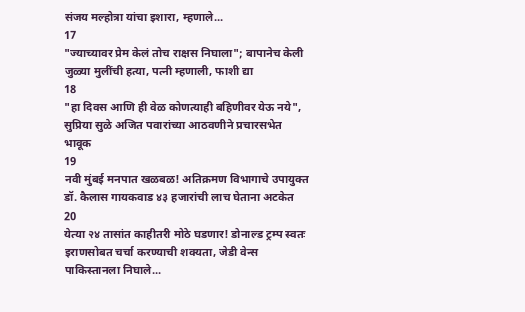संजय मल्होत्रा यांचा इशारा, म्हणाले...
17
"ज्याच्यावर प्रेम केलं तोच राक्षस निघाला"; बापानेच केली जुळ्या मुलींची हत्या, पत्नी म्हणाली, फाशी द्या
18
"हा दिवस आणि ही वेळ कोणत्याही बहिणीवर येऊ नये", सुप्रिया सुळे अजित पवारांच्या आठवणीने प्रचारसभेत भावूक
19
नवी मुंबई मनपात खळबळ! अतिक्रमण विभागाचे उपायुक्त डॉ. कैलास गायकवाड ४३ हजारांची लाच घेताना अटकेत
20
येत्या २४ तासांत काहीतरी मोठे घडणार! डोनाल्ड ट्रम्प स्वतः इराणसोबत चर्चा करण्याची शक्यता, जेडी वेन्स पाकिस्तानला निघाले...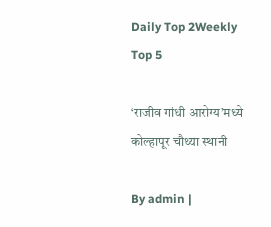Daily Top 2Weekly Top 5

‘राजीव गांधी आरोग्य’मध्ये कोल्हापूर चौथ्या स्थानी

By admin |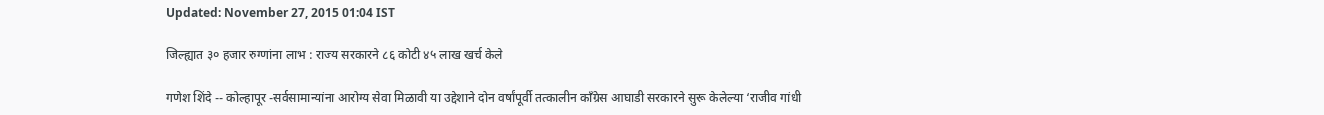Updated: November 27, 2015 01:04 IST

जिल्ह्यात ३० हजार रुग्णांना लाभ : राज्य सरकारने ८६ कोटी ४५ लाख खर्च केले

गणेश शिंदे -- कोल्हापूर -सर्वसामान्यांना आरोग्य सेवा मिळावी या उद्देशाने दोन वर्षांपूर्वी तत्कालीन काँग्रेस आघाडी सरकारने सुरू केलेल्या ‘राजीव गांधी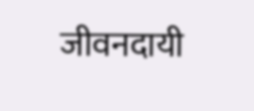जीवनदायी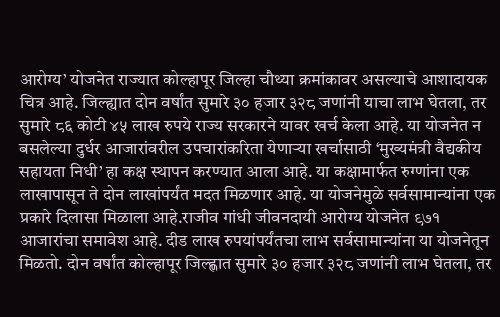आरोग्य’ योजनेत राज्यात कोल्हापूर जिल्हा चौथ्या क्रमांकावर असल्याचे आशादायक चित्र आहे. जिल्ह्यात दोन वर्षांत सुमारे ३० हजार ३२८ जणांनी याचा लाभ घेतला, तर सुमारे ८६ कोटी ४५ लाख रुपये राज्य सरकारने यावर खर्च केला आहे. या योजनेत न बसलेल्या दुर्धर आजारांवरील उपचारांकरिता येणाऱ्या खर्चासाठी ‘मुख्यमंत्री वैद्यकीय सहायता निधी’ हा कक्ष स्थापन करण्यात आला आहे. या कक्षामार्फत रुग्णांना एक लाखापासून ते दोन लाखांपर्यंत मदत मिळणार आहे. या योजनेमुळे सर्वसामान्यांना एक प्रकारे दिलासा मिळाला आहे.राजीव गांधी जीवनदायी आरोग्य योजनेत ९७१ आजारांचा समावेश आहे. दीड लाख रुपयांपर्यंतचा लाभ सर्वसामान्यांना या योजनेतून मिळतो. दोन वर्षांत कोल्हापूर जिल्ह्णात सुमारे ३० हजार ३२८ जणांनी लाभ घेतला, तर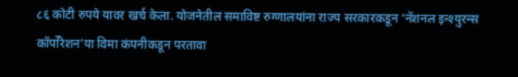८६ कोटी रुपये यावर खर्च केला. योजनेतील समाविष्ट रुग्णालयांना राज्य सरकारकडून ‘नॅशनल इन्श्युरन्स कॉर्पोरेशन’या विमा कंपनीकडून परतावा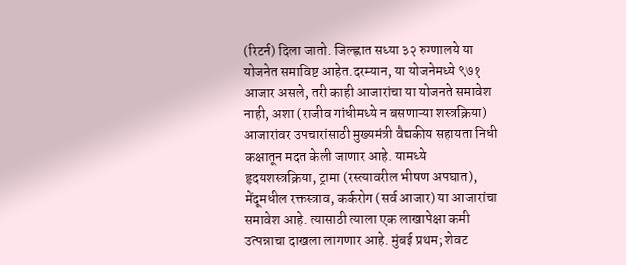(रिटर्न) दिला जातो. जिल्ह्णात सध्या ३२ रुग्णालये या योजनेत समाविष्ट आहेत.दरम्यान, या योजनेमध्ये ९७१ आजार असले, तरी काही आजारांचा या योजनते समावेश नाही, अशा (राजीव गांधीमध्ये न बसणाऱ्या शस्त्रक्रिया) आजारांवर उपचारांसाठी मुख्यमंत्री वैद्यकीय सहायता निधी कक्षातून मदत केली जाणार आहे. यामध्ये हृदयशस्त्रक्रिया, ट्रामा (रस्त्यावरील भीषण अपघात), मेंदूमधील रक्तस्त्राव, कर्करोग (सर्व आजार) या आजारांचा समावेश आहे. त्यासाठी त्याला एक लाखापेक्षा कमी उत्पन्नाचा दाखला लागणार आहे. मुंबई प्रथम; शेवट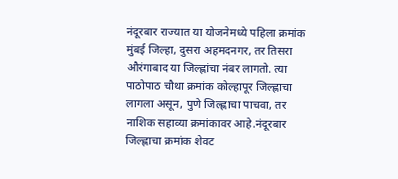नंदूरबार राज्यात या योजनेमध्ये पहिला क्रमांक मुंबई जिल्हा, दुसरा अहमदनगर, तर तिसरा औरंगाबाद या जिल्ह्णांचा नंबर लागतो. त्या पाठोपाठ चौथा क्रमांक कोल्हापूर जिल्ह्णाचा लागला असून, पुणे जिल्ह्णाचा पाचवा, तर नाशिक सहाव्या क्रमांकावर आहे.नंदूरबार जिल्ह्णाचा क्रमांक शेवट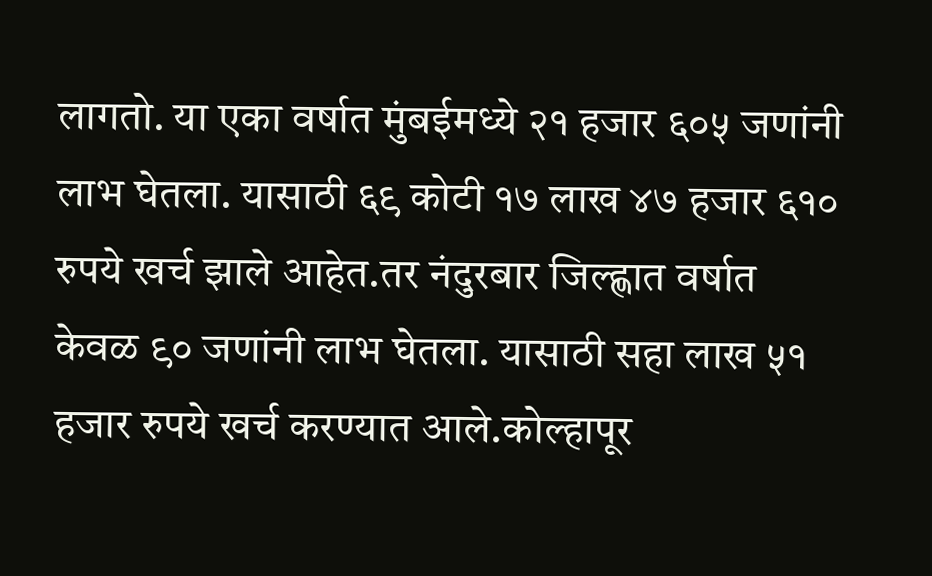लागतो. या एका वर्षात मुंबईमध्ये २१ हजार ६०५ जणांनी लाभ घेतला. यासाठी ६९ कोटी १७ लाख ४७ हजार ६१० रुपये खर्च झाले आहेत.तर नंदुरबार जिल्ह्णात वर्षात केवळ ९० जणांनी लाभ घेतला. यासाठी सहा लाख ५१ हजार रुपये खर्च करण्यात आले.कोल्हापूर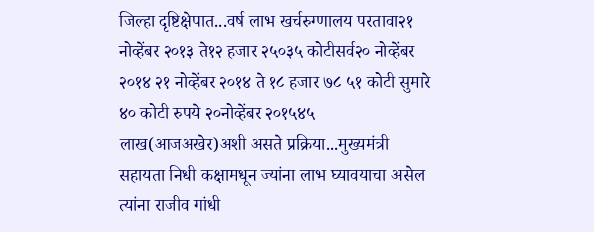जिल्हा दृष्टिक्षेपात...वर्ष लाभ खर्चरुग्णालय परतावा२१ नोव्हेंबर २०१३ ते१२ हजार २५०३५ कोटीसर्व२० नोव्हेंबर २०१४ २१ नोव्हेंबर २०१४ ते १८ हजार ७८ ५१ कोटी सुमारे ४० कोटी रुपये २०नोव्हेंबर २०१५४५ लाख(आजअखेर)अशी असते प्रक्रिया...मुख्यमंत्री सहायता निधी कक्षामधून ज्यांना लाभ घ्यावयाचा असेल त्यांना राजीव गांधी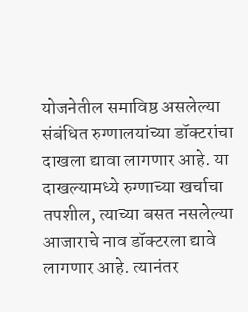योजनेतील समाविष्ठ असलेल्या संबंधित रुग्णालयांच्या डॉक्टरांचा दाखला द्यावा लागणार आहे. या दाखल्यामध्ये रुग्णाच्या खर्चाचा तपशील, त्याच्या बसत नसलेल्या आजाराचे नाव डॉक्टरला द्यावे लागणार आहे. त्यानंतर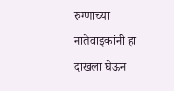रुग्णाच्या नातेवाइकांनी हा दाखला घेऊन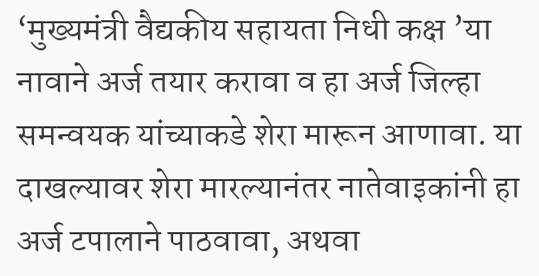‘मुख्यमंत्री वैद्यकीय सहायता निधी कक्ष ’या नावाने अर्ज तयार करावा व हा अर्ज जिल्हा समन्वयक यांच्याकडे शेरा मारून आणावा. या दाखल्यावर शेरा मारल्यानंतर नातेवाइकांनी हा अर्ज टपालाने पाठवावा, अथवा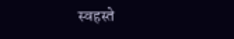स्वहस्ते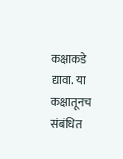कक्षाकडे द्यावा. या कक्षातूनच संबंधित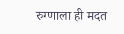रुग्णाला ही मदत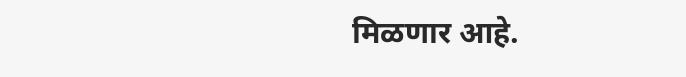मिळणार आहे.